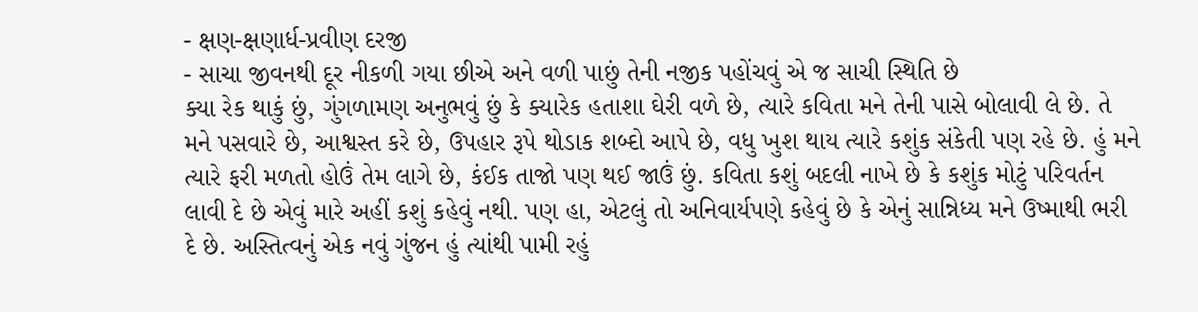- ક્ષણ-ક્ષણાર્ધ-પ્રવીણ દરજી
- સાચા જીવનથી દૂર નીકળી ગયા છીએ અને વળી પાછું તેની નજીક પહોંચવું એ જ સાચી સ્થિતિ છે
ક્યા રેક થાકું છું, ગુંગળામણ અનુભવું છું કે ક્યારેક હતાશા ઘેરી વળે છે, ત્યારે કવિતા મને તેની પાસે બોલાવી લે છે. તે મને પસવારે છે, આશ્વસ્ત કરે છે, ઉપહાર રૂપે થોડાક શબ્દો આપે છે, વધુ ખુશ થાય ત્યારે કશુંક સંકેતી પણ રહે છે. હું મને ત્યારે ફરી મળતો હોઉં તેમ લાગે છે, કંઈક તાજો પણ થઈ જાઉં છું. કવિતા કશું બદલી નાખે છે કે કશુંક મોટું પરિવર્તન લાવી દે છે એવું મારે અહીં કશું કહેવું નથી. પણ હા, એટલું તો અનિવાર્યપણે કહેવું છે કે એનું સાન્નિધ્ય મને ઉષ્માથી ભરી દે છે. અસ્તિત્વનું એક નવું ગુંજન હું ત્યાંથી પામી રહું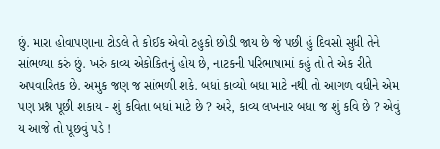છું. મારા હોવાપણાના ટોડલે તે કોઈક એવો ટહુકો છોડી જાય છે જે પછી હું દિવસો સુધી તેને સાંભળ્યા કરું છું. ખરું કાવ્ય એકોકિતનું હોય છે, નાટકની પરિભાષામાં કહું તો તે એક રીતે અપવારિતક છે. અમુક જણ જ સાંભળી શકે. બધાં કાવ્યો બધા માટે નથી તો આગળ વધીને એમ પણ પ્રશ્ન પૂછી શકાય - શું કવિતા બધાં માટે છે ? અરે, કાવ્ય લખનાર બધા જ શું કવિ છે ? એવું ય આજે તો પૂછવું પડે !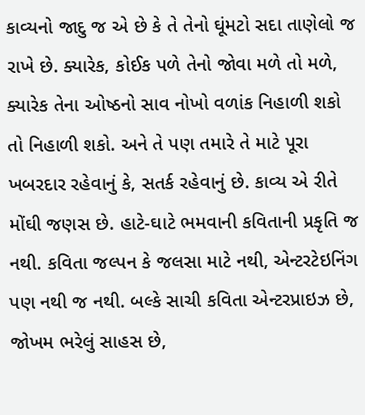કાવ્યનો જાદુ જ એ છે કે તે તેનો ઘૂંમટો સદા તાણેલો જ રાખે છે. ક્યારેક, કોઈક પળે તેનો જોવા મળે તો મળે, ક્યારેક તેના ઓષ્ઠનો સાવ નોખો વળાંક નિહાળી શકો તો નિહાળી શકો. અને તે પણ તમારે તે માટે પૂરા ખબરદાર રહેવાનું કે, સતર્ક રહેવાનું છે. કાવ્ય એ રીતે મોંઘી જણસ છે. હાટે-ઘાટે ભમવાની કવિતાની પ્રકૃતિ જ નથી. કવિતા જલ્પન કે જલસા માટે નથી, એન્ટરટેઇનિંગ પણ નથી જ નથી. બલ્કે સાચી કવિતા એન્ટરપ્રાઇઝ છે, જોખમ ભરેલું સાહસ છે,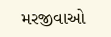મરજીવાઓ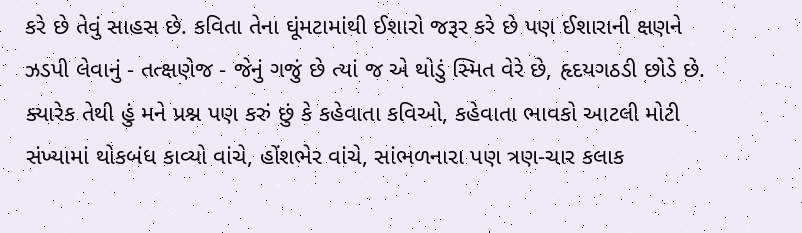કરે છે તેવું સાહસ છે. કવિતા તેના ઘૂંમટામાંથી ઈશારો જરૂર કરે છે પણ ઈશારાની ક્ષણને ઝડપી લેવાનું - તત્ક્ષણેજ - જેનું ગજું છે ત્યાં જ એ થોડું સ્મિત વેરે છે, હૃદયગઠડી છોડે છે. ક્યારેક તેથી હું મને પ્રશ્ન પણ કરું છું કે કહેવાતા કવિઓ, કહેવાતા ભાવકો આટલી મોટી સંખ્યામાં થોકબંધ કાવ્યો વાંચે, હોંશભેર વાંચે, સાંભળનારા પણ ત્રણ-ચાર કલાક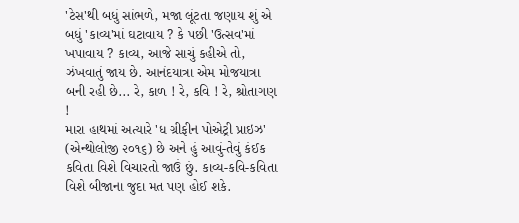'ટેસ'થી બધું સાંભળે, મજા લૂંટતા જણાય શું એ બધું 'કાવ્ય'માં ઘટાવાય ? કે પછી 'ઉત્સવ'માં ખપાવાય ? કાવ્ય, આજે સાચું કહીએ તો, ઝંખવાતું જાય છે. આનંદયાત્રા એમ મોજયાત્રા બની રહી છે... રે, કાળ ! રે, કવિ ! રે, શ્રોતાગણ !
મારા હાથમાં અત્યારે 'ધ ગ્રીફીન પોએટ્રી પ્રાઇઝ' (એન્થોલોજી ૨૦૧૬) છે અને હું આવું-તેવું કંઈક કવિતા વિશે વિચારતો જાઉં છું. કાવ્ય-કવિ-કવિતા વિશે બીજાના જુદા મત પણ હોઈ શકે.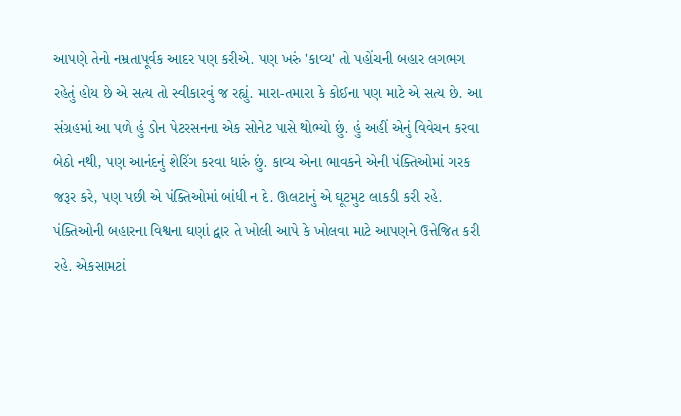આપણે તેનો નમ્રતાપૂર્વક આદર પણ કરીએ. પણ ખરું 'કાવ્ય' તો પહોંચની બહાર લગભગ રહેતું હોય છે એ સત્ય તો સ્વીકારવું જ રહ્યું. મારા-તમારા કે કોઈના પણ માટે એ સત્ય છે. આ સંગ્રહમાં આ પળે હું ડોન પેટરસનના એક સોનેટ પાસે થોભ્યો છું. હું અહીં એનું વિવેચન કરવા બેઠો નથી, પણ આનંદનું શેરિંગ કરવા ધારું છું. કાવ્ય એના ભાવકને એની પંક્તિઓમાં ગરક જરૂર કરે, પણ પછી એ પંક્તિઓમાં બાંધી ન દે. ઊલટાનું એ ઘૂટમુટ લાકડી કરી રહે. પંક્તિઓની બહારના વિશ્વના ઘણાં દ્વાર તે ખોલી આપે કે ખોલવા માટે આપણને ઉત્તેજિત કરી રહે. એકસામટાં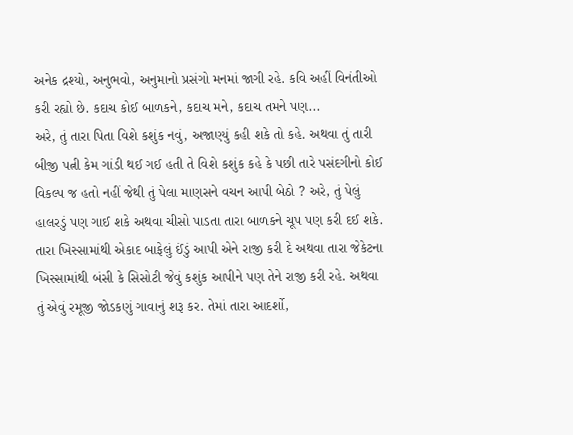અનેક દ્રશ્યો, અનુભવો, અનુમાનો પ્રસંગો મનમાં જાગી રહે. કવિ અહીં વિનંતીઓ કરી રહ્યો છે. કદાચ કોઈ બાળકને, કદાચ મને, કદાચ તમને પણ...
અરે, તું તારા પિતા વિશે કશુંક નવું, અજાણ્યું કહી શકે તો કહે. અથવા તું તારી બીજી પત્ની કેમ ગાંડી થઈ ગઈ હતી તે વિશે કશુંક કહે કે પછી તારે પસંદગીનો કોઈ વિકલ્પ જ હતો નહીં જેથી તું પેલા માણસને વચન આપી બેઠો ? અરે, તું પેલું હાલરડું પણ ગાઈ શકે અથવા ચીસો પાડતા તારા બાળકને ચૂપ પણ કરી દઈ શકે. તારા ખિસ્સામાંથી એકાદ બાફેલું ઈંડું આપી એને રાજી કરી દે અથવા તારા જેકેટના ખિસ્સામાંથી બંસી કે સિસોટી જેવું કશુંક આપીને પણ તેને રાજી કરી રહે. અથવા તું એવું રમૂજી જોડકણું ગાવાનું શરૂ કર. તેમાં તારા આદર્શો,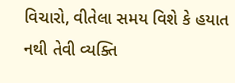વિચારો, વીતેલા સમય વિશે કે હયાત નથી તેવી વ્યક્તિ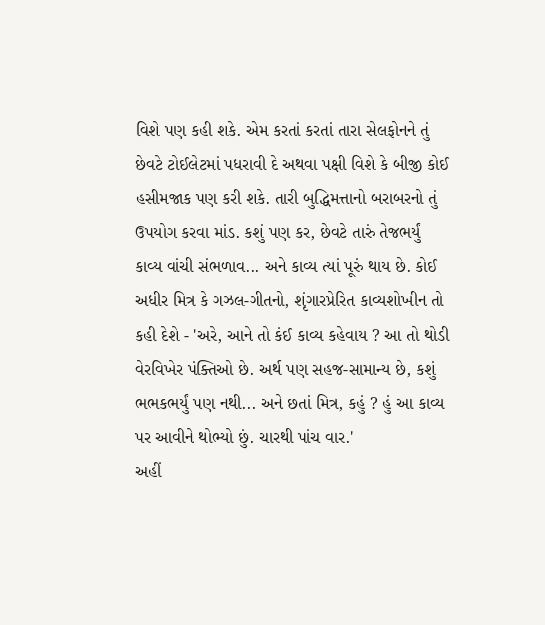વિશે પણ કહી શકે. એમ કરતાં કરતાં તારા સેલફોનને તું છેવટે ટોઈલેટમાં પધરાવી દે અથવા પક્ષી વિશે કે બીજી કોઈ હસીમજાક પણ કરી શકે. તારી બુદ્ધિમત્તાનો બરાબરનો તું ઉપયોગ કરવા માંડ. કશું પણ કર, છેવટે તારું તેજભર્યું કાવ્ય વાંચી સંભળાવ... અને કાવ્ય ત્યાં પૂરું થાય છે. કોઈ અધીર મિત્ર કે ગઝલ-ગીતનો, શૃંગારપ્રેરિત કાવ્યશોખીન તો કહી દેશે - 'અરે, આને તો કંઈ કાવ્ય કહેવાય ? આ તો થોડી વેરવિખેર પંક્તિઓ છે. અર્થ પણ સહજ-સામાન્ય છે, કશું ભભકભર્યું પણ નથી... અને છતાં મિત્ર, કહું ? હું આ કાવ્ય પર આવીને થોભ્યો છું. ચારથી પાંચ વાર.'
અહીં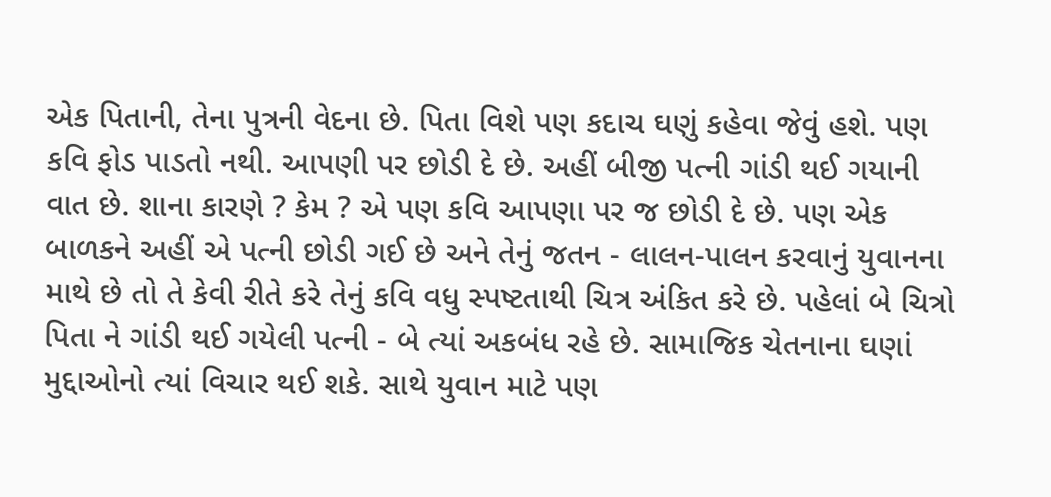એક પિતાની, તેના પુત્રની વેદના છે. પિતા વિશે પણ કદાચ ઘણું કહેવા જેવું હશે. પણ કવિ ફોડ પાડતો નથી. આપણી પર છોડી દે છે. અહીં બીજી પત્ની ગાંડી થઈ ગયાની વાત છે. શાના કારણે ? કેમ ? એ પણ કવિ આપણા પર જ છોડી દે છે. પણ એક બાળકને અહીં એ પત્ની છોડી ગઈ છે અને તેનું જતન - લાલન-પાલન કરવાનું યુવાનના માથે છે તો તે કેવી રીતે કરે તેનું કવિ વધુ સ્પષ્ટતાથી ચિત્ર અંકિત કરે છે. પહેલાં બે ચિત્રો પિતા ને ગાંડી થઈ ગયેલી પત્ની - બે ત્યાં અકબંધ રહે છે. સામાજિક ચેતનાના ઘણાં મુદ્દાઓનો ત્યાં વિચાર થઈ શકે. સાથે યુવાન માટે પણ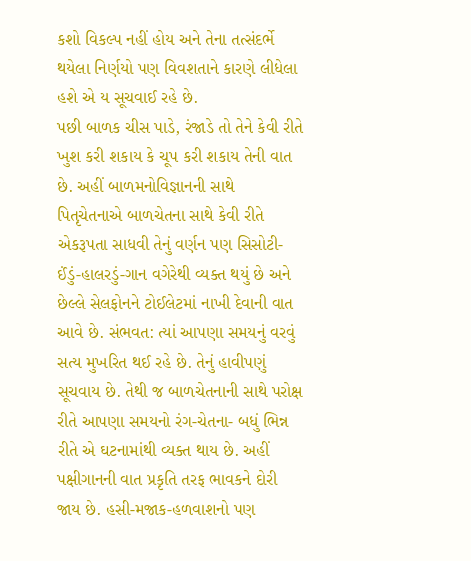કશો વિકલ્પ નહીં હોય અને તેના તત્સંદર્ભે થયેલા નિર્ણયો પણ વિવશતાને કારણે લીધેલા હશે એ ય સૂચવાઈ રહે છે.
પછી બાળક ચીસ પાડે, રંજાડે તો તેને કેવી રીતે ખુશ કરી શકાય કે ચૂપ કરી શકાય તેની વાત છે. અહીં બાળમનોવિજ્ઞાનની સાથે પિતૃચેતનાએ બાળચેતના સાથે કેવી રીતે એકરૂપતા સાધવી તેનું વર્ણન પણ સિસોટી-ઈંડું-હાલરડું-ગાન વગેરેથી વ્યક્ત થયું છે અને છેલ્લે સેલફોનને ટોઈલેટમાં નાખી દેવાની વાત આવે છે. સંભવત: ત્યાં આપણા સમયનું વરવું સત્ય મુખરિત થઈ રહે છે. તેનું હાવીપણું સૂચવાય છે. તેથી જ બાળચેતનાની સાથે પરોક્ષ રીતે આપણા સમયનો રંગ-ચેતના- બધું ભિન્ન રીતે એ ઘટનામાંથી વ્યક્ત થાય છે. અહીં પક્ષીગાનની વાત પ્રકૃતિ તરફ ભાવકને દોરી જાય છે. હસી-મજાક-હળવાશનો પણ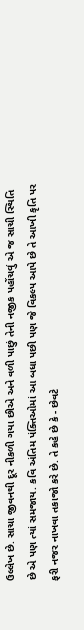ઉલ્લેખ છે. સાચા જીવનથી દૂર નીકળી ગયા છીએ અને વળી પાછું તેની નજીક પહોંચવું એ જ સાચી સ્થિતિ છે એ પણ ત્યાં સમજાય. કવિ અંતિમ પંક્તિઓમાં આ બધા પછી પણ જે વિકલ્પ આપે છે તે આખી કૃતિ પર ફરી નજર નાખવા તકાજો કરે છે. તે કહે છે કે - છેવટે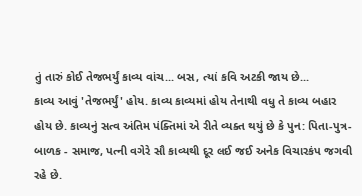તું તારું કોઈ તેજભર્યું કાવ્ય વાંચ... બસ, ત્યાં કવિ અટકી જાય છે...
કાવ્ય આવું 'તેજભર્યું' હોય. કાવ્ય કાવ્યમાં હોય તેનાથી વધુ તે કાવ્ય બહાર હોય છે. કાવ્યનું સત્વ અંતિમ પંક્તિમાં એ રીતે વ્યક્ત થયું છે કે પુન: પિતા-પુત્ર-બાળક - સમાજ, પત્ની વગેરે સૌ કાવ્યથી દૂર લઈ જઈ અનેક વિચારકંપ જગવી રહે છે.